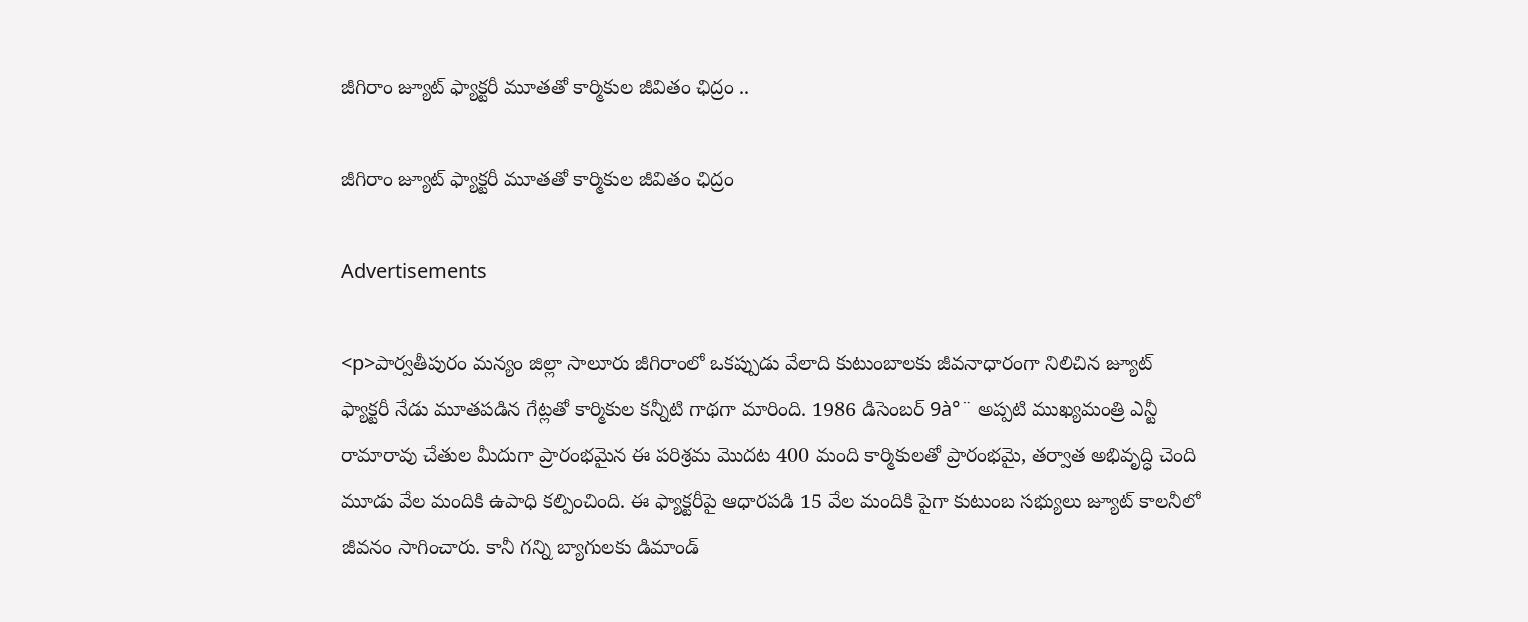జీగిరాం జ్యూట్ ఫ్యాక్టరీ మూతతో కార్మికుల జీవితం ఛిద్రం ..

జీగిరాం జ్యూట్ ఫ్యాక్టరీ మూతతో కార్మికుల జీవితం ఛిద్రం

Advertisements

<p>పార్వతీపురం మన్యం జిల్లా సాలూరు జీగిరాంలో ఒకప్పుడు వేలాది కుటుంబాలకు జీవనాధారంగా నిలిచిన జ్యూట్ ఫ్యాక్టరీ నేడు మూతపడిన గేట్లతో కార్మికుల కన్నీటి గాథగా మారింది. 1986 డిసెంబర్ 9à°¨ అప్పటి ముఖ్యమంత్రి ఎన్టీ రామారావు చేతుల మీదుగా ప్రారంభమైన ఈ పరిశ్రమ మొదట 400 మంది కార్మికులతో ప్రారంభమై, తర్వాత అభివృద్ధి చెంది మూడు వేల మందికి ఉపాధి కల్పించింది. ఈ ఫ్యాక్టరీపై ఆధారపడి 15 వేల మందికి పైగా కుటుంబ సభ్యులు జ్యూట్ కాలనీలో జీవనం సాగించారు. కానీ గన్ని బ్యాగులకు డిమాండ్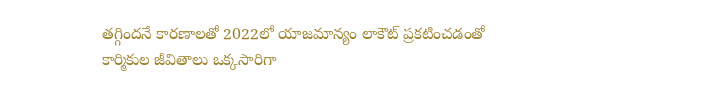తగ్గిందనే కారణాలతో 2022లో యాజమాన్యం లాకౌట్ ప్రకటించడంతో కార్మికుల జీవితాలు ఒక్కసారిగా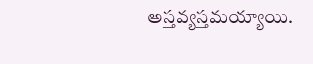అస్తవ్యస్తమయ్యాయి.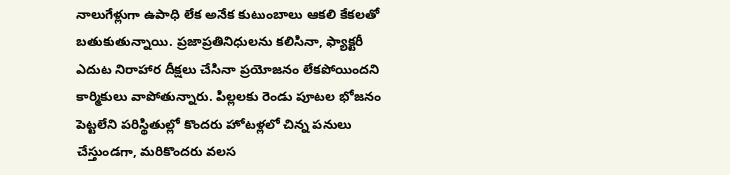నాలుగేళ్లుగా ఉపాధి లేక అనేక కుటుంబాలు ఆకలి కేకలతో బతుకుతున్నాయి. ప్రజాప్రతినిధులను కలిసినా, ఫ్యాక్టరీ ఎదుట నిరాహార దీక్షలు చేసినా ప్రయోజనం లేకపోయిందని కార్మికులు వాపోతున్నారు. పిల్లలకు రెండు పూటల భోజనం పెట్టలేని పరిస్థితుల్లో కొందరు హోటళ్లలో చిన్న పనులు చేస్తుండగా, మరికొందరు వలస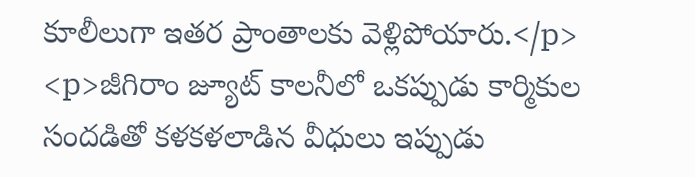కూలీలుగా ఇతర ప్రాంతాలకు వెళ్లిపోయారు.</p>
<p>జీగిరాం జ్యూట్ కాలనీలో ఒకప్పుడు కార్మికుల సందడితో కళకళలాడిన వీధులు ఇప్పుడు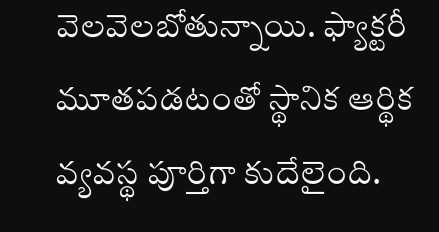వెలవెలబోతున్నాయి. ఫ్యాక్టరీ మూతపడటంతో స్థానిక ఆర్థిక వ్యవస్థ పూర్తిగా కుదేలైంది.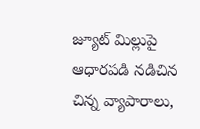జ్యూట్ మిల్లుపై ఆధారపడి నడిచిన చిన్న వ్యాపారాలు,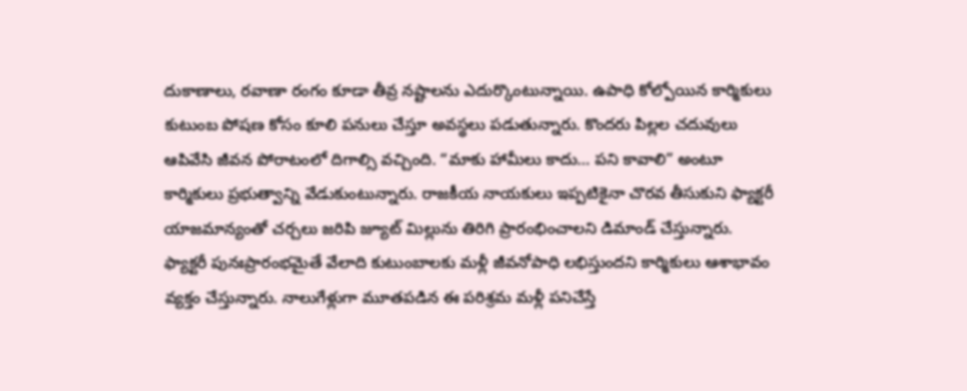దుకాణాలు, రవాణా రంగం కూడా తీవ్ర నష్టాలను ఎదుర్కొంటున్నాయి. ఉపాధి కోల్పోయిన కార్మికులు కుటుంబ పోషణ కోసం కూలి పనులు చేస్తూ అవస్థలు పడుతున్నారు. కొందరు పిల్లల చదువులు ఆపివేసి జీవన పోరాటంలో దిగాల్సి వచ్చింది. “మాకు హామీలు కాదు… పని కావాలి” అంటూ కార్మికులు ప్రభుత్వాన్ని వేడుకుంటున్నారు. రాజకీయ నాయకులు ఇప్పటికైనా చొరవ తీసుకుని ఫ్యాక్టరీ యాజమాన్యంతో చర్చలు జరిపి జ్యూట్ మిల్లును తిరిగి ప్రారంభించాలని డిమాండ్ చేస్తున్నారు. ఫ్యాక్టరీ పునఃప్రారంభమైతే వేలాది కుటుంబాలకు మళ్లీ జీవనోపాధి లభిస్తుందని కార్మికులు ఆశాభావం వ్యక్తం చేస్తున్నారు. నాలుగేళ్లుగా మూతపడిన ఈ పరిశ్రమ మళ్లీ పనిచేస్తే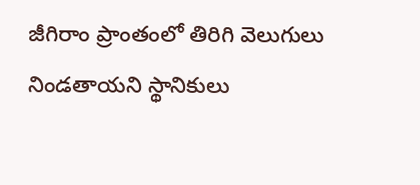జీగిరాం ప్రాంతంలో తిరిగి వెలుగులు నిండతాయని స్థానికులు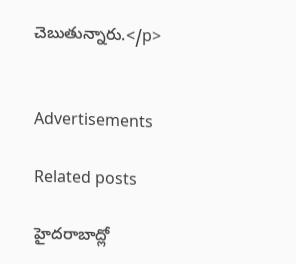చెబుతున్నారు.</p>


Advertisements

Related posts

హైదరాబాద్లో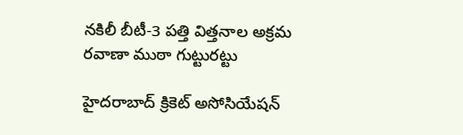నకిలీ బీటీ-3 పత్తి విత్తనాల అక్రమ రవాణా ముఠా గుట్టురట్టు

హైదరాబాద్ క్రికెట్ అసోసియేషన్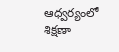ఆధ్వర్యంలో శిక్షణా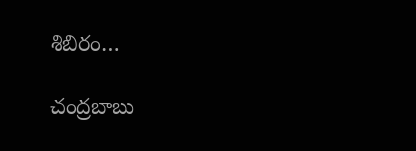శిబిరం…

చంద్రబాబు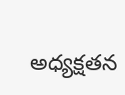అధ్యక్షతన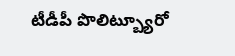టీడీపీ పొలిట్బ్యూరో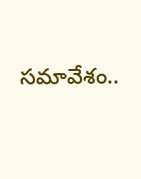సమావేశం..